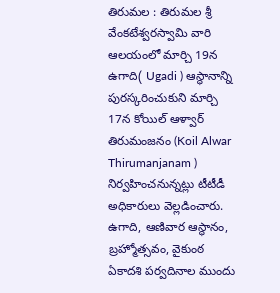తిరుమల : తిరుమల శ్రీ వేంకటేశ్వరస్వామి వారి ఆలయంలో మార్చి 19న ఉగాది( Ugadi ) ఆస్థానాన్ని పురస్కరించుకుని మార్చి 17న కోయిల్ ఆళ్వార్ తిరుమంజనం (Koil Alwar Thirumanjanam ) నిర్వహించనున్నట్లు టీటీడీ అధికారులు వెల్లడించారు. ఉగాది, ఆణివార ఆస్థానం, బ్రహ్మోత్సవం, వైకుంఠ ఏకాదశి పర్వదినాల ముందు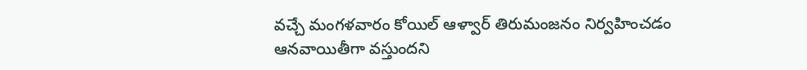వచ్చే మంగళవారం కోయిల్ ఆళ్వార్ తిరుమంజనం నిర్వహించడం ఆనవాయితీగా వస్తుందని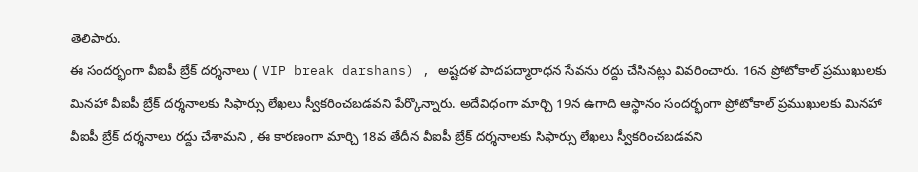తెలిపారు.
ఈ సందర్భంగా వీఐపీ బ్రేక్ దర్శనాలు ( VIP break darshans) , అష్టదళ పాదపద్మారాధన సేవను రద్దు చేసినట్లు వివరించారు. 16న ప్రోటోకాల్ ప్రముఖులకు మినహా వీఐపీ బ్రేక్ దర్శనాలకు సిఫార్సు లేఖలు స్వీకరించబడవని పేర్కొన్నారు. అదేవిధంగా మార్చి 19న ఉగాది ఆస్థానం సందర్భంగా ప్రోటోకాల్ ప్రముఖులకు మినహా వీఐపీ బ్రేక్ దర్శనాలు రద్దు చేశామని , ఈ కారణంగా మార్చి 18వ తేదీన వీఐపీ బ్రేక్ దర్శనాలకు సిఫార్సు లేఖలు స్వీకరించబడవని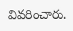వివరించారు.